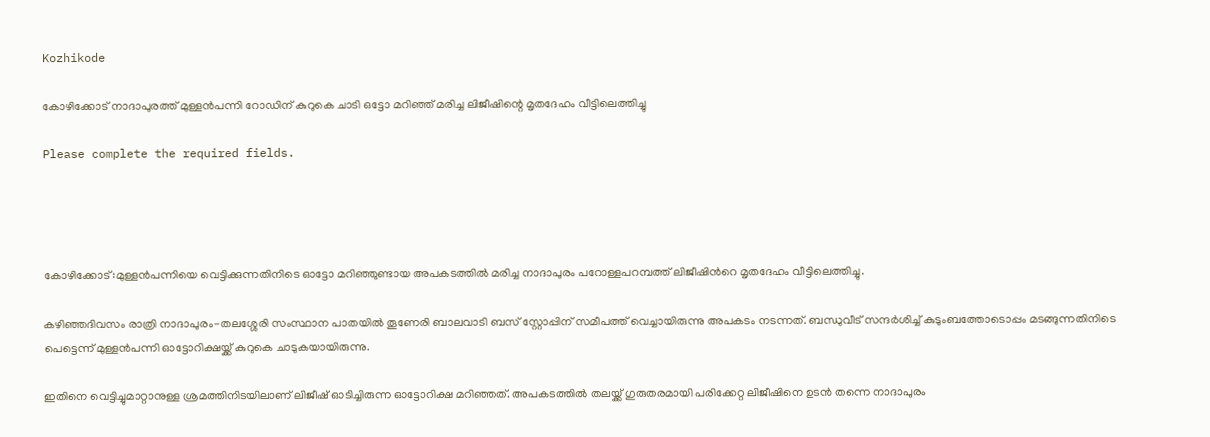Kozhikode

കോഴിക്കോട് നാദാപുരത്ത് മുള്ളൻപന്നി റോഡിന് കുറുകെ ചാടി ഒട്ടോ മറിഞ്ഞ് മരിച്ച ലിജീഷിന്റെ മൃതദേഹം വീട്ടിലെത്തിച്ചു

Please complete the required fields.




കോഴിക്കോട്:മുള്ളൻപന്നിയെ വെട്ടിക്കുന്നതിനിടെ ഓട്ടോ മറിഞ്ഞുണ്ടായ അപകടത്തിൽ മരിച്ച നാദാപുരം പറോള്ളപറമ്പത്ത് ലിജീഷിൻറെ മൃതദേഹം വീട്ടിലെത്തിച്ചു.

കഴിഞ്ഞദിവസം രാത്രി നാദാപുരം-തലശ്ശേരി സംസ്ഥാന പാതയിൽ തൂണേരി ബാലവാടി ബസ് സ്റ്റോപ്പിന് സമീപത്ത് വെച്ചായിരുന്നു അപകടം നടന്നത്. ബന്ധുവീട് സന്ദർശിച്ച് കുടുംബത്തോടൊപ്പം മടങ്ങുന്നതിനിടെ പെട്ടെന്ന് മുള്ളൻപന്നി ഓട്ടോറിക്ഷയ്ക്ക് കുറുകെ ചാടുകയായിരുന്നു.

ഇതിനെ വെട്ടിച്ചുമാറ്റാനുള്ള ശ്രമത്തിനിടയിലാണ് ലിജീഷ് ഓടിച്ചിരുന്ന ഓട്ടോറിക്ഷ മറിഞ്ഞത്. അപകടത്തിൽ തലയ്ക്ക് ഗുരുതരമായി പരിക്കേറ്റ ലിജീഷിനെ ഉടൻ തന്നെ നാദാപുരം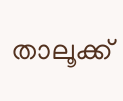താലൂക്ക്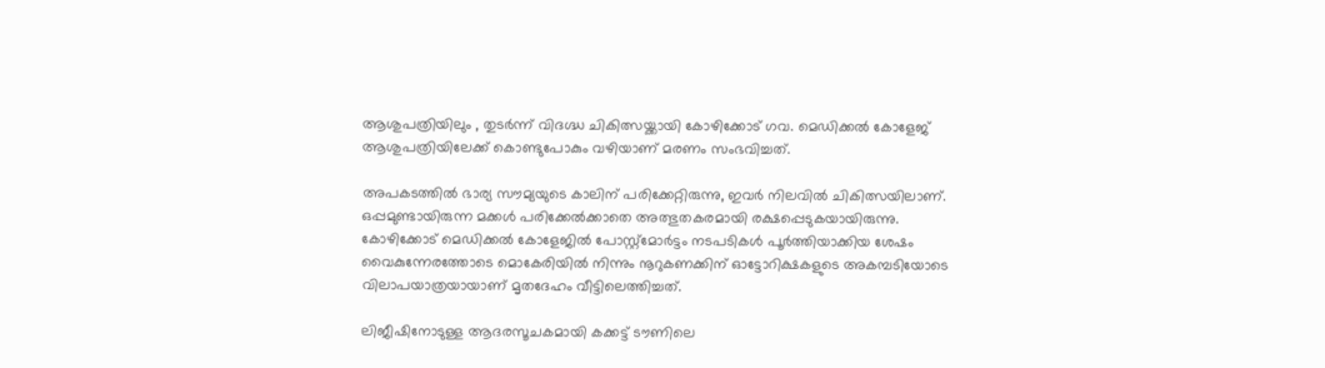ആശുപത്രിയിലും , തുടർന്ന് വിദഗ്ദ്ധ ചികിത്സയ്ക്കായി കോഴിക്കോട് ഗവ. മെഡിക്കൽ കോളേജ് ആശുപത്രിയിലേക്ക് കൊണ്ടുപോകും വഴിയാണ് മരണം സംഭവിച്ചത്.

അപകടത്തിൽ ഭാര്യ സൗമ്യയുടെ കാലിന് പരിക്കേറ്റിരുന്നു, ഇവർ നിലവിൽ ചികിത്സയിലാണ്. ഒപ്പമുണ്ടായിരുന്ന മക്കൾ പരിക്കേൽക്കാതെ അത്ഭുതകരമായി രക്ഷപ്പെടുകയായിരുന്നു. കോഴിക്കോട് മെഡിക്കൽ കോളേജിൽ പോസ്റ്റ്മോർട്ടം നടപടികൾ പൂർത്തിയാക്കിയ ശേഷം വൈകുന്നേരത്തോടെ മൊകേരിയിൽ നിന്നും നൂറുകണക്കിന് ഓട്ടോറിക്ഷകളുടെ അകമ്പടിയോടെ വിലാപയാത്രയായാണ് മൃതദേഹം വീട്ടിലെത്തിച്ചത്.

ലിജീഷിനോടുള്ള ആദരസൂചകമായി കക്കട്ട് ടൗണിലെ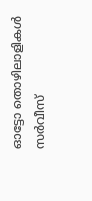ഓട്ടോ തൊഴിലാളികൾ സർവീസ്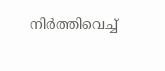നിർത്തിവെച്ച്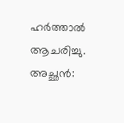ഹർത്താൽ ആചരിച്ചു. അച്ഛൻ: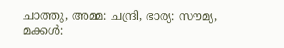ചാത്തു, അമ്മ: ചന്ദ്രി, ഭാര്യ: സൗമ്യ, മക്കൾ: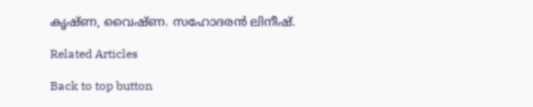കൃഷ്ണ, വൈഷ്ണ. സഹോദരൻ ലിനീഷ്.

Related Articles

Back to top button